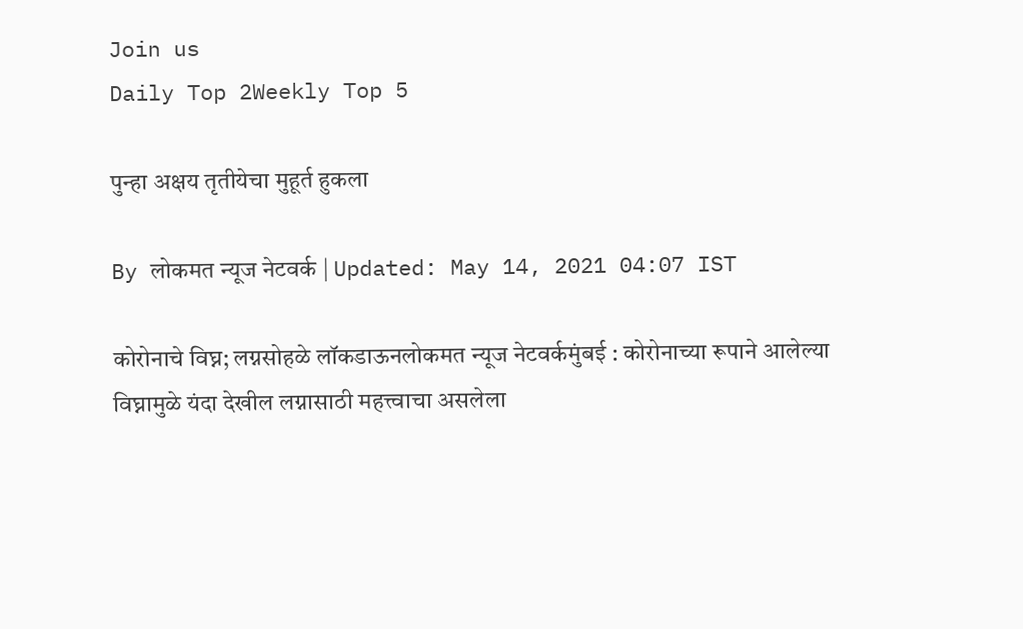Join us
Daily Top 2Weekly Top 5

पुन्हा अक्षय तृतीयेचा मुहूर्त हुकला

By लोकमत न्यूज नेटवर्क | Updated: May 14, 2021 04:07 IST

कोरोनाचे विघ्न; लग्नसोहळे लॉकडाऊनलोकमत न्यूज नेटवर्कमुंबई : कोरोनाच्या रूपाने आलेल्या विघ्नामुळे यंदा देखील लग्नासाठी महत्त्वाचा असलेला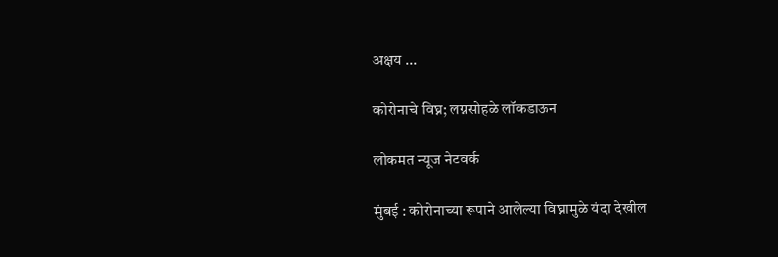अक्षय ...

कोरोनाचे विघ्न; लग्नसोहळे लॉकडाऊन

लोकमत न्यूज नेटवर्क

मुंबई : कोरोनाच्या रूपाने आलेल्या विघ्नामुळे यंदा देखील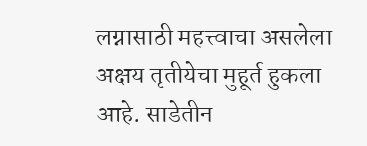लग्नासाठी महत्त्वाचा असलेला अक्षय तृतीयेचा मुहूर्त हुकला आहे. साडेतीन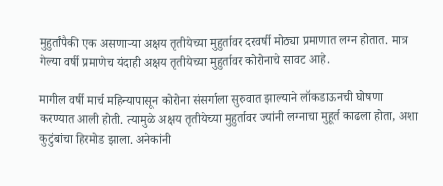मुहुर्तांपैकी एक असणाऱ्या अक्षय तृतीयेच्या मुहुर्तावर दरवर्षी मोठ्या प्रमाणात लग्न होतात. मात्र गेल्या वर्षी प्रमाणेच यंदाही अक्षय तृतीयेच्या मुहुर्तावर कोरोनाचे सावट आहे.

मागील वर्षी मार्च महिन्यापासून कोरोना संसर्गाला सुरुवात झाल्याने लॉकडाऊनची घोषणा करण्यात आली होती. त्यामुळे अक्षय तृतीयेच्या मुहुर्तावर ज्यांनी लग्नाचा मुहूर्त काढला होता, अशा कुटुंबांचा हिरमोड झाला. अनेकांनी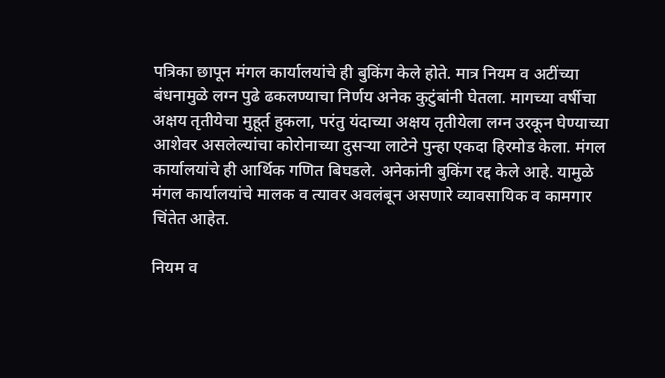पत्रिका छापून मंगल कार्यालयांचे ही बुकिंग केले होते. मात्र नियम व अटींच्या बंधनामुळे लग्न पुढे ढकलण्याचा निर्णय अनेक कुटुंबांनी घेतला. मागच्या वर्षीचा अक्षय तृतीयेचा मुहूर्त हुकला, परंतु यंदाच्या अक्षय तृतीयेला लग्न उरकून घेण्याच्या आशेवर असलेल्यांचा कोरोनाच्या दुसऱ्या लाटेने पुन्हा एकदा हिरमोड केला. मंगल कार्यालयांचे ही आर्थिक गणित बिघडले. अनेकांनी बुकिंग रद्द केले आहे. यामुळे मंगल कार्यालयांचे मालक व त्यावर अवलंबून असणारे व्यावसायिक व कामगार चिंतेत आहेत.

नियम व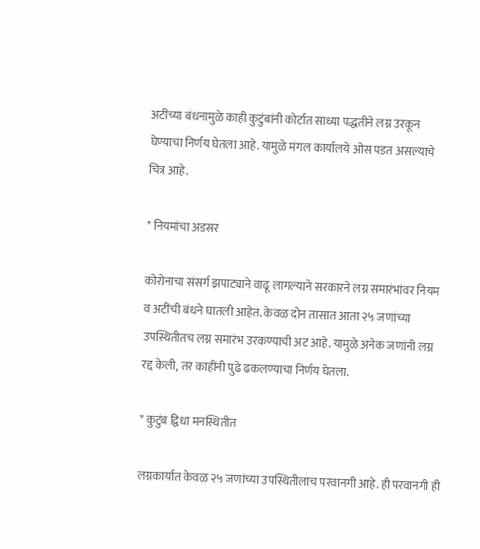अटींच्या बंधनामुळे काही कुटुंबांनी कोर्टात साध्या पद्धतीने लग्न उरकून घेण्याचा निर्णय घेतला आहे. यामुळे मंगल कार्यालये ओस पडत असल्याचे चित्र आहे.

* नियमांचा अडसर

कोरोनाचा संसर्ग झपाट्याने वाढू लागल्याने सरकारने लग्न समारंभांवर नियम व अटींची बंधने घातली आहेत. केवळ दोन तासात आता २५ जणांच्या उपस्थितीतच लग्न समारंभ उरकण्याची अट आहे. यामुळे अनेक जणांनी लग्न रद्द केली, तर काहींनी पुढे ढकलण्याचा निर्णय घेतला.

* कुटुंब द्विधा मनस्थितीत

लग्नकार्यात केवळ २५ जणांच्या उपस्थितीलाच परवानगी आहे. ही परवानगी ही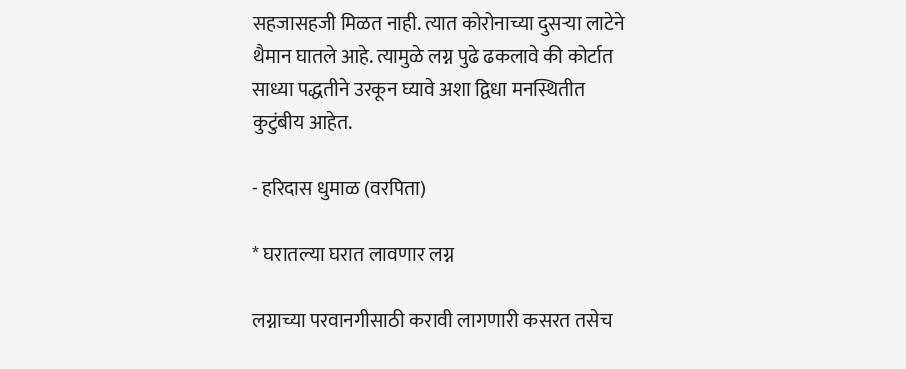सहजासहजी मिळत नाही. त्यात कोरोनाच्या दुसऱ्या लाटेने थैमान घातले आहे. त्यामुळे लग्न पुढे ढकलावे की कोर्टात साध्या पद्धतीने उरकून घ्यावे अशा द्विधा मनस्थितीत कुटुंबीय आहेत.

- हरिदास धुमाळ (वरपिता)

* घरातल्या घरात लावणार लग्न

लग्नाच्या परवानगीसाठी करावी लागणारी कसरत तसेच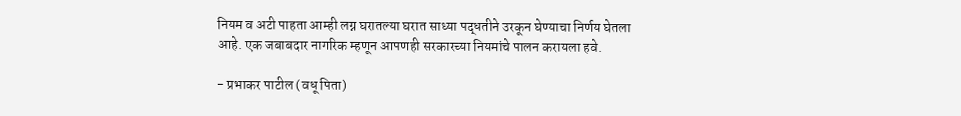नियम व अटी पाहता आम्ही लग्न घरातल्या घरात साध्या पद्धतीने उरकून घेण्याचा निर्णय घेतला आहे. एक जबाबदार नागरिक म्हणून आपणही सरकारच्या नियमांचे पालन करायला हवे.

- प्रभाकर पाटील (वधू पिता)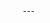---